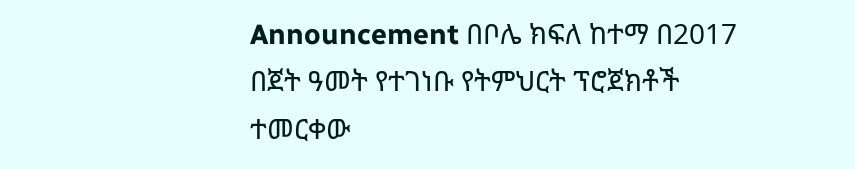Announcement በቦሌ ክፍለ ከተማ በ2017 በጀት ዓመት የተገነቡ የትምህርት ፕሮጀክቶች ተመርቀው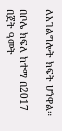ለአገልግሎት ክፍት ሆነዋል።

በቦሌ ክፍለ ከተማ በ2017 በጀት ዓመት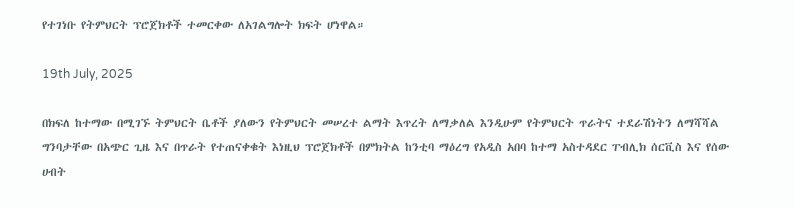የተገነቡ የትምህርት ፕሮጀክቶች ተመርቀው ለአገልግሎት ክፍት ሆነዋል።

19th July, 2025

በክፍለ ከተማው በሚገኙ ትምህርት ቤቶች ያለውን የትምህርት መሠረተ ልማት እጥረት ለማቃለል እንዲሁም የትምህርት ጥራትና ተደራሽነትን ለማሻሻል ግንባታቸው በአጭር ጊዜ እና በጥራት የተጠናቀቁት እነዚህ ፕሮጀክቶች በምክትል ከንቲባ ማዕረግ የአዲስ አበባ ከተማ አስተዳደር ፐብሊክ ሰርቪስ እና የሰው ሀብት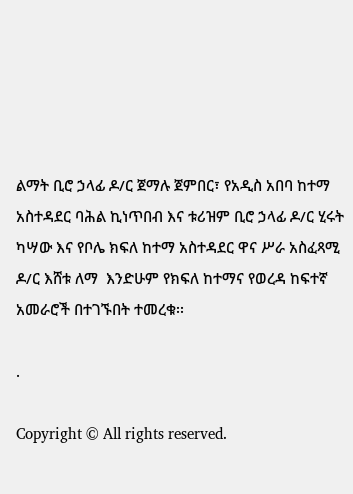ልማት ቢሮ ኃላፊ ዶ/ር ጀማሉ ጀምበር፣ የአዲስ አበባ ከተማ አስተዳደር ባሕል ኪነጥበብ እና ቱሪዝም ቢሮ ኃላፊ ዶ/ር ሂሩት ካሣው እና የቦሌ ክፍለ ከተማ አስተዳደር ዋና ሥራ አስፈጻሚ ዶ/ር እሸቱ ለማ  እንድሁም የክፍለ ከተማና የወረዳ ከፍተኛ አመራሮች በተገኙበት ተመረቁ፡፡

.

Copyright © All rights reserved.